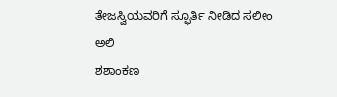ತೇಜಸ್ವಿಯವರಿಗೆ ಸ್ಫೂರ್ತಿ ನೀಡಿದ ಸಲೀಂ ಅಲಿ
ಶಶಾಂಕಣ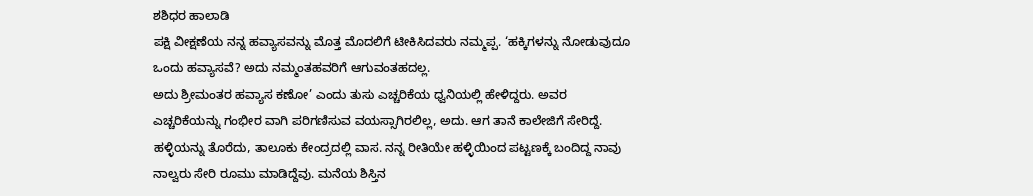ಶಶಿಧರ ಹಾಲಾಡಿ
ಪಕ್ಷಿ ವೀಕ್ಷಣೆಯ ನನ್ನ ಹವ್ಯಾಸವನ್ನು ಮೊತ್ತ ಮೊದಲಿಗೆ ಟೀಕಿಸಿದವರು ನಮ್ಮಪ್ಪ. ‘ಹಕ್ಕಿಗಳನ್ನು ನೋಡುವುದೂ ಒಂದು ಹವ್ಯಾಸವೆ? ಅದು ನಮ್ಮಂತಹವರಿಗೆ ಆಗುವಂತಹದಲ್ಲ.
ಅದು ಶ್ರೀಮಂತರ ಹವ್ಯಾಸ ಕಣೋ’ ಎಂದು ತುಸು ಎಚ್ಚರಿಕೆಯ ಧ್ವನಿಯಲ್ಲಿ ಹೇಳಿದ್ದರು. ಅವರ ಎಚ್ಚರಿಕೆಯನ್ನು ಗಂಭೀರ ವಾಗಿ ಪರಿಗಣಿಸುವ ವಯಸ್ಸಾಗಿರಲಿಲ್ಲ, ಅದು. ಆಗ ತಾನೆ ಕಾಲೇಜಿಗೆ ಸೇರಿದ್ದೆ. ಹಳ್ಳಿಯನ್ನು ತೊರೆದು, ತಾಲೂಕು ಕೇಂದ್ರದಲ್ಲಿ ವಾಸ. ನನ್ನ ರೀತಿಯೇ ಹಳ್ಳಿಯಿಂದ ಪಟ್ಟಣಕ್ಕೆ ಬಂದಿದ್ದ ನಾವು ನಾಲ್ವರು ಸೇರಿ ರೂಮು ಮಾಡಿದ್ದೆವು. ಮನೆಯ ಶಿಸ್ತಿನ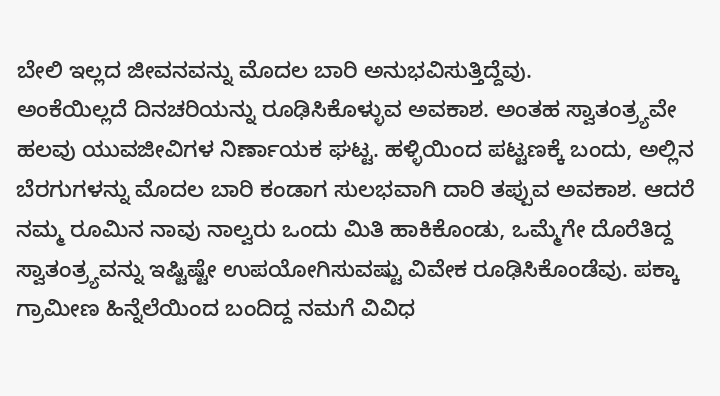ಬೇಲಿ ಇಲ್ಲದ ಜೀವನವನ್ನು ಮೊದಲ ಬಾರಿ ಅನುಭವಿಸುತ್ತಿದ್ದೆವು.
ಅಂಕೆಯಿಲ್ಲದೆ ದಿನಚರಿಯನ್ನು ರೂಢಿಸಿಕೊಳ್ಳುವ ಅವಕಾಶ. ಅಂತಹ ಸ್ವಾತಂತ್ರ್ಯವೇ ಹಲವು ಯುವಜೀವಿಗಳ ನಿರ್ಣಾಯಕ ಘಟ್ಟ. ಹಳ್ಳಿಯಿಂದ ಪಟ್ಟಣಕ್ಕೆ ಬಂದು, ಅಲ್ಲಿನ ಬೆರಗುಗಳನ್ನು ಮೊದಲ ಬಾರಿ ಕಂಡಾಗ ಸುಲಭವಾಗಿ ದಾರಿ ತಪ್ಪುವ ಅವಕಾಶ. ಆದರೆ ನಮ್ಮ ರೂಮಿನ ನಾವು ನಾಲ್ವರು ಒಂದು ಮಿತಿ ಹಾಕಿಕೊಂಡು, ಒಮ್ಮೆಗೇ ದೊರೆತಿದ್ದ ಸ್ವಾತಂತ್ರ್ಯವನ್ನು ಇಷ್ಟಿಷ್ಟೇ ಉಪಯೋಗಿಸುವಷ್ಟು ವಿವೇಕ ರೂಢಿಸಿಕೊಂಡೆವು. ಪಕ್ಕಾ ಗ್ರಾಮೀಣ ಹಿನ್ನೆಲೆಯಿಂದ ಬಂದಿದ್ದ ನಮಗೆ ವಿವಿಧ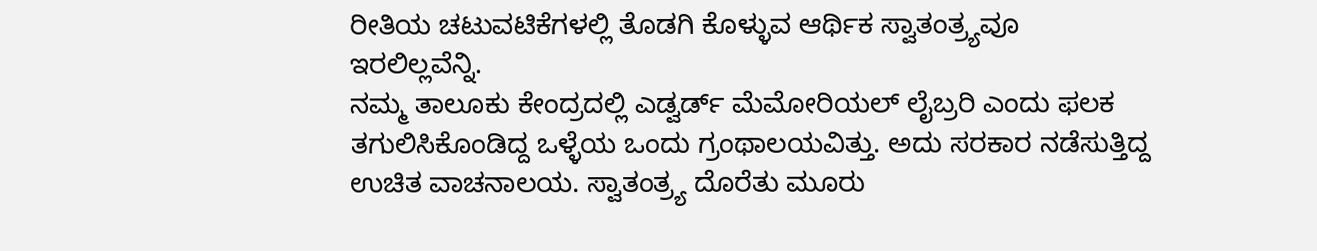ರೀತಿಯ ಚಟುವಟಿಕೆಗಳಲ್ಲಿ ತೊಡಗಿ ಕೊಳ್ಳುವ ಆರ್ಥಿಕ ಸ್ವಾತಂತ್ರ್ಯವೂ ಇರಲಿಲ್ಲವೆನ್ನಿ.
ನಮ್ಮ ತಾಲೂಕು ಕೇಂದ್ರದಲ್ಲಿ ಎಡ್ವರ್ಡ್ ಮೆಮೋರಿಯಲ್ ಲೈಬ್ರರಿ ಎಂದು ಫಲಕ ತಗುಲಿಸಿಕೊಂಡಿದ್ದ ಒಳ್ಳೆಯ ಒಂದು ಗ್ರಂಥಾಲಯವಿತ್ತು. ಅದು ಸರಕಾರ ನಡೆಸುತ್ತಿದ್ದ ಉಚಿತ ವಾಚನಾಲಯ. ಸ್ವಾತಂತ್ರ್ಯ ದೊರೆತು ಮೂರು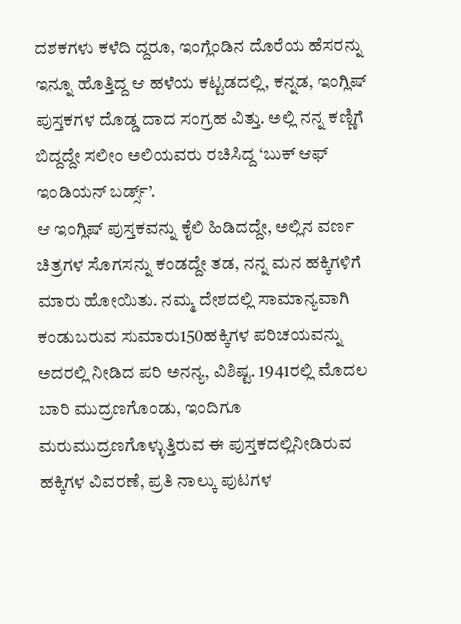ದಶಕಗಳು ಕಳೆದಿ ದ್ದರೂ, ಇಂಗ್ಲೆಂಡಿನ ದೊರೆಯ ಹೆಸರನ್ನು ಇನ್ನೂ ಹೊತ್ತಿದ್ದ ಆ ಹಳೆಯ ಕಟ್ಟಡದಲ್ಲಿ, ಕನ್ನಡ, ಇಂಗ್ಲಿಷ್ ಪುಸ್ತಕಗಳ ದೊಡ್ಡ ದಾದ ಸಂಗ್ರಹ ವಿತ್ತು. ಅಲ್ಲಿ ನನ್ನ ಕಣ್ಣಿಗೆ ಬಿದ್ದದ್ದೇ ಸಲೀಂ ಅಲಿಯವರು ರಚಿಸಿದ್ದ ‘ಬುಕ್ ಆಫ್ ಇಂಡಿಯನ್ ಬರ್ಡ್ಸ್’.
ಆ ಇಂಗ್ಲಿಷ್ ಪುಸ್ತಕವನ್ನು ಕೈಲಿ ಹಿಡಿದದ್ದೇ, ಅಲ್ಲಿನ ವರ್ಣ ಚಿತ್ರಗಳ ಸೊಗಸನ್ನು ಕಂಡದ್ದೇ ತಡ, ನನ್ನ ಮನ ಹಕ್ಕಿಗಳಿಗೆ ಮಾರು ಹೋಯಿತು. ನಮ್ಮ ದೇಶದಲ್ಲಿ ಸಾಮಾನ್ಯವಾಗಿ ಕಂಡುಬರುವ ಸುಮಾರು150ಹಕ್ಕಿಗಳ ಪರಿಚಯವನ್ನು ಅದರಲ್ಲಿ ನೀಡಿದ ಪರಿ ಅನನ್ಯ, ವಿಶಿಷ್ಟ. 1941ರಲ್ಲಿ ಮೊದಲ ಬಾರಿ ಮುದ್ರಣಗೊಂಡು, ಇಂದಿಗೂ ಮರುಮುದ್ರಣಗೊಳ್ಳುತ್ತಿರುವ ಈ ಪುಸ್ತಕದಲ್ಲಿನೀಡಿರುವ ಹಕ್ಕಿಗಳ ವಿವರಣೆ, ಪ್ರತಿ ನಾಲ್ಕು ಪುಟಗಳ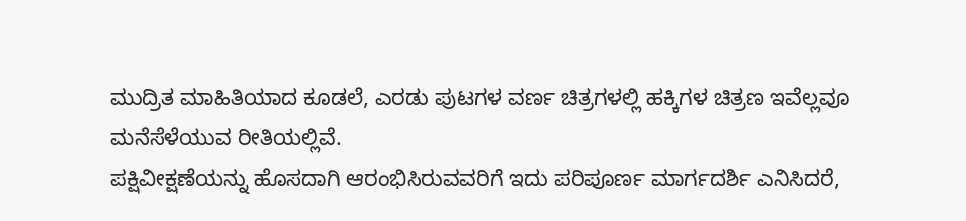ಮುದ್ರಿತ ಮಾಹಿತಿಯಾದ ಕೂಡಲೆ, ಎರಡು ಪುಟಗಳ ವರ್ಣ ಚಿತ್ರಗಳಲ್ಲಿ ಹಕ್ಕಿಗಳ ಚಿತ್ರಣ ಇವೆಲ್ಲವೂ ಮನೆಸೆಳೆಯುವ ರೀತಿಯಲ್ಲಿವೆ.
ಪಕ್ಷಿವೀಕ್ಷಣೆಯನ್ನು ಹೊಸದಾಗಿ ಆರಂಭಿಸಿರುವವರಿಗೆ ಇದು ಪರಿಪೂರ್ಣ ಮಾರ್ಗದರ್ಶಿ ಎನಿಸಿದರೆ,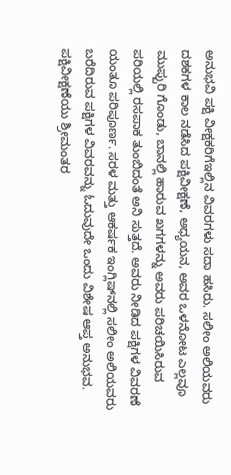ಅನುಭವಿ ಪಕ್ಷಿ ವೀಕ್ಷಕರಿಗೆಇಲ್ಲಿನ ವಿವರಗಳು ಸದಾ ಹಸಿರು. ಸಲೀಂ ಅಲಿಯವರು ದಶಕಗಳ ಕಾಲ ನಡೆಸಿದ ಪಕ್ಷಿವೀಕ್ಷಣೆ, ಅಧ್ಯಯನ, ಅವರ ಒಳನೋಟ ಎಲ್ಲವೂ ಮುಪ್ಪುರಿ ಗೊಂಡು, ಬಾನಲ್ಲಿ ಹಾರುವ ಖಗಗಳನ್ನು ಅವರು ಪರಿಚಯಿಸಿರುವ ಪರಿಯಲ್ಲಿ ರಸಪಾಕ ತುಂಬಿದಂತೆ ಅನಿ ಸುತ್ತದೆ. ಅವರು ನೀಡಿದ ಪಕ್ಷಿಗಳ ವಿವರಣೆ ಯಂತೂ ಪರಿಪೂರ್ಣ. ಸರಳ ಮತ್ತು ಆಕರ್ಷಕ ಇಂಗ್ಲಿಷ್‌ನಲ್ಲಿ ಸಲೀಂ ಅಲಿಯವರು ಬರೆದಿರುವ ಪಕ್ಷಿಗಳ ವಿವರವನ್ನು ಓದುವುದೇ ಒಂದು ವಿಶೇಷ ಆಪ್ತ ಅನುಭವ.
ಪಕ್ಷಿವೀಕ್ಷಣೆಯು ಶ್ರೀಮಂತರ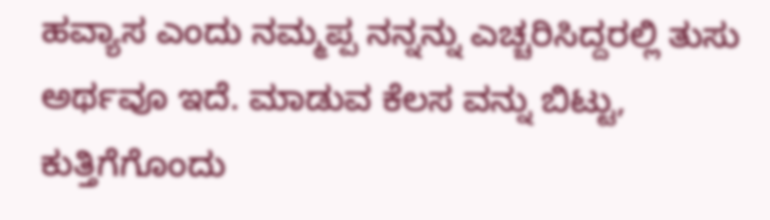ಹವ್ಯಾಸ ಎಂದು ನಮ್ಮಪ್ಪ ನನ್ನನ್ನು ಎಚ್ಚರಿಸಿದ್ದರಲ್ಲಿ ತುಸು ಅರ್ಥವೂ ಇದೆ. ಮಾಡುವ ಕೆಲಸ ವನ್ನು ಬಿಟ್ಟು, ಕುತ್ತಿಗೆಗೊಂದು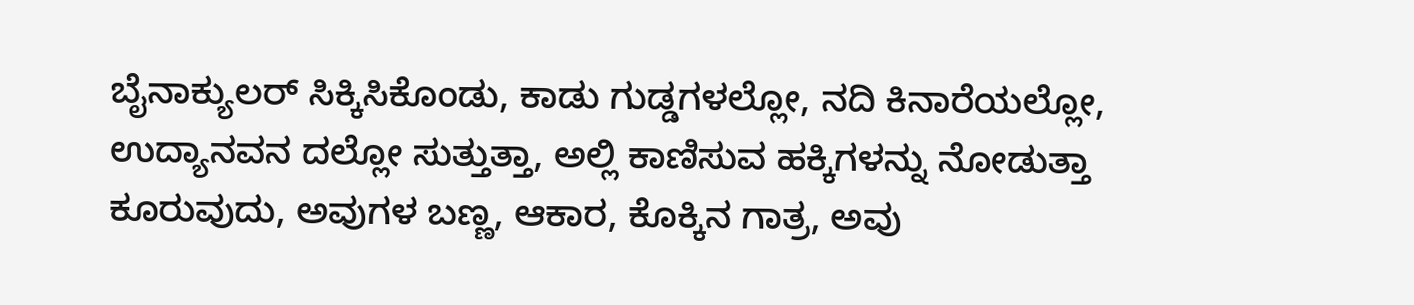ಬೈನಾಕ್ಯುಲರ್ ಸಿಕ್ಕಿಸಿಕೊಂಡು, ಕಾಡು ಗುಡ್ಡಗಳಲ್ಲೋ, ನದಿ ಕಿನಾರೆಯಲ್ಲೋ, ಉದ್ಯಾನವನ ದಲ್ಲೋ ಸುತ್ತುತ್ತಾ, ಅಲ್ಲಿ ಕಾಣಿಸುವ ಹಕ್ಕಿಗಳನ್ನು ನೋಡುತ್ತಾ ಕೂರುವುದು, ಅವುಗಳ ಬಣ್ಣ, ಆಕಾರ, ಕೊಕ್ಕಿನ ಗಾತ್ರ, ಅವು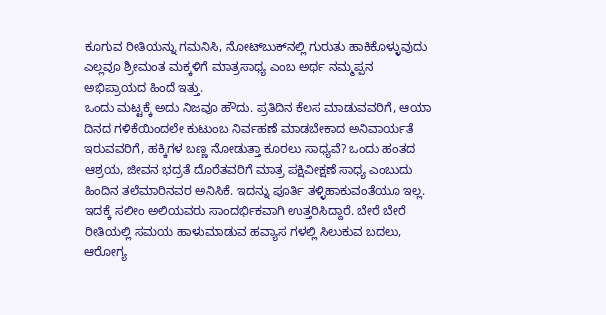ಕೂಗುವ ರೀತಿಯನ್ನು ಗಮನಿಸಿ, ನೋಟ್‌ಬುಕ್‌ನಲ್ಲಿ ಗುರುತು ಹಾಕಿಕೊಳ್ಳುವುದು ಎಲ್ಲವೂ ಶ್ರೀಮಂತ ಮಕ್ಕಳಿಗೆ ಮಾತ್ರಸಾಧ್ಯ ಎಂಬ ಅರ್ಥ ನಮ್ಮಪ್ಪನ ಅಭಿಪ್ರಾಯದ ಹಿಂದೆ ಇತ್ತು.
ಒಂದು ಮಟ್ಟಕ್ಕೆ ಅದು ನಿಜವೂ ಹೌದು. ಪ್ರತಿದಿನ ಕೆಲಸ ಮಾಡುವವರಿಗೆ, ಆಯಾ ದಿನದ ಗಳಿಕೆಯಿಂದಲೇ ಕುಟುಂಬ ನಿರ್ವಹಣೆ ಮಾಡಬೇಕಾದ ಅನಿವಾರ್ಯತೆ ಇರುವವರಿಗೆ, ಹಕ್ಕಿಗಳ ಬಣ್ಣ ನೋಡುತ್ತಾ ಕೂರಲು ಸಾಧ್ಯವೆ? ಒಂದು ಹಂತದ ಆಶ್ರಯ, ಜೀವನ ಭದ್ರತೆ ದೊರೆತವರಿಗೆ ಮಾತ್ರ ಪಕ್ಷಿವೀಕ್ಷಣೆ ಸಾಧ್ಯ ಎಂಬುದು ಹಿಂದಿನ ತಲೆಮಾರಿನವರ ಅನಿಸಿಕೆ. ಇದನ್ನು ಪೂರ್ತಿ ತಳ್ಳಿಹಾಕುವಂತೆಯೂ ಇಲ್ಲ.
ಇದಕ್ಕೆ ಸಲೀಂ ಅಲಿಯವರು ಸಾಂದರ್ಭಿಕವಾಗಿ ಉತ್ತರಿಸಿದ್ದಾರೆ. ಬೇರೆ ಬೇರೆ ರೀತಿಯಲ್ಲಿ ಸಮಯ ಹಾಳುಮಾಡುವ ಹವ್ಯಾಸ ಗಳಲ್ಲಿ ಸಿಲುಕುವ ಬದಲು, ಆರೋಗ್ಯ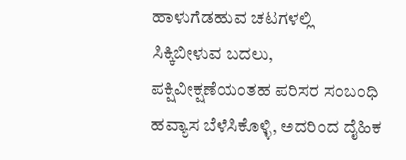ಹಾಳುಗೆಡಹುವ ಚಟಗಳಲ್ಲಿ ಸಿಕ್ಕಿಬೀಳುವ ಬದಲು, ಪಕ್ಷಿವೀಕ್ಷಣೆಯಂತಹ ಪರಿಸರ ಸಂಬಂಧಿ ಹವ್ಯಾಸ ಬೆಳೆಸಿಕೊಳ್ಳಿ, ಅದರಿಂದ ದೈಹಿಕ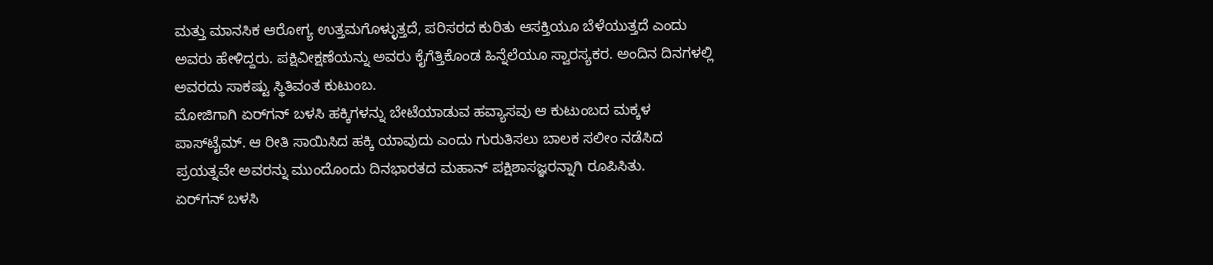ಮತ್ತು ಮಾನಸಿಕ ಆರೋಗ್ಯ ಉತ್ತಮಗೊಳ್ಳುತ್ತದೆ, ಪರಿಸರದ ಕುರಿತು ಆಸಕ್ತಿಯೂ ಬೆಳೆಯುತ್ತದೆ ಎಂದು ಅವರು ಹೇಳಿದ್ದರು. ಪಕ್ಷಿವೀಕ್ಷಣೆಯನ್ನು ಅವರು ಕೈಗೆತ್ತಿಕೊಂಡ ಹಿನ್ನೆಲೆಯೂ ಸ್ವಾರಸ್ಯಕರ. ಅಂದಿನ ದಿನಗಳಲ್ಲಿ ಅವರದು ಸಾಕಷ್ಟು ಸ್ಥಿತಿವಂತ ಕುಟುಂಬ.
ಮೋಜಿಗಾಗಿ ಏರ್‌ಗನ್ ಬಳಸಿ ಹಕ್ಕಿಗಳನ್ನು ಬೇಟೆಯಾಡುವ ಹವ್ಯಾಸವು ಆ ಕುಟುಂಬದ ಮಕ್ಕಳ ಪಾಸ್‌ಟೈಮ್. ಆ ರೀತಿ ಸಾಯಿಸಿದ ಹಕ್ಕಿ ಯಾವುದು ಎಂದು ಗುರುತಿಸಲು ಬಾಲಕ ಸಲೀಂ ನಡೆಸಿದ ಪ್ರಯತ್ನವೇ ಅವರನ್ನು ಮುಂದೊಂದು ದಿನಭಾರತದ ಮಹಾನ್ ಪಕ್ಷಿಶಾಸಜ್ಞರನ್ನಾಗಿ ರೂಪಿಸಿತು.
ಏರ್‌ಗನ್ ಬಳಸಿ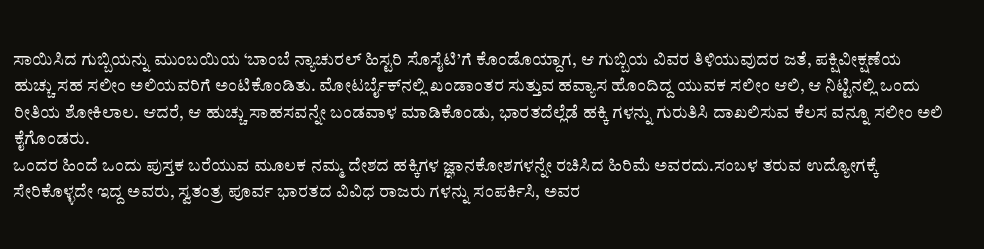ಸಾಯಿಸಿದ ಗುಬ್ಬಿಯನ್ನು ಮುಂಬಯಿಯ ‘ಬಾಂಬೆ ನ್ಯಾಚುರಲ್ ಹಿಸ್ಟರಿ ಸೊಸೈಟಿ’ಗೆ ಕೊಂಡೊಯ್ದಾಗ, ಆ ಗುಬ್ಬಿಯ ವಿವರ ತಿಳಿಯುವುದರ ಜತೆ, ಪಕ್ಷಿವೀಕ್ಷಣೆಯ ಹುಚ್ಚು ಸಹ ಸಲೀಂ ಅಲಿಯವರಿಗೆ ಅಂಟಿಕೊಂಡಿತು. ಮೋಟರ್ಬೈಕ್‌ನಲ್ಲಿ ಖಂಡಾಂತರ ಸುತ್ತುವ ಹವ್ಯಾಸ ಹೊಂದಿದ್ದ ಯುವಕ ಸಲೀಂ ಆಲಿ, ಆ ನಿಟ್ಟಿನಲ್ಲಿ ಒಂದು ರೀತಿಯ ಶೋಕಿಲಾಲ. ಆದರೆ, ಆ ಹುಚ್ಚು ಸಾಹಸವನ್ನೇ ಬಂಡವಾಳ ಮಾಡಿಕೊಂಡು, ಭಾರತದೆಲ್ಲೆಡೆ ಹಕ್ಕಿ ಗಳನ್ನು ಗುರುತಿಸಿ ದಾಖಲಿಸುವ ಕೆಲಸ ವನ್ನೂ ಸಲೀಂ ಅಲಿ ಕೈಗೊಂಡರು.
ಒಂದರ ಹಿಂದೆ ಒಂದು ಪುಸ್ತಕ ಬರೆಯುವ ಮೂಲಕ ನಮ್ಮ ದೇಶದ ಹಕ್ಕಿಗಳ ಜ್ಞಾನಕೋಶಗಳನ್ನೇ ರಚಿಸಿದ ಹಿರಿಮೆ ಅವರದು.ಸಂಬಳ ತರುವ ಉದ್ಯೋಗಕ್ಕೆ ಸೇರಿಕೊಳ್ಳದೇ ಇದ್ದ ಅವರು, ಸ್ವತಂತ್ರ ಪೂರ್ವ ಭಾರತದ ವಿವಿಧ ರಾಜರು ಗಳನ್ನು ಸಂಪರ್ಕಿಸಿ, ಅವರ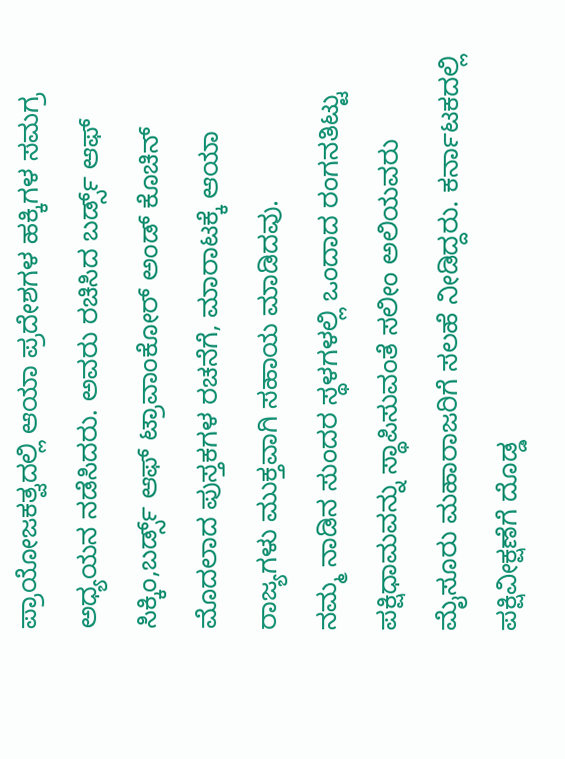ಪ್ರಾಯೋಜಕತ್ವದಲ್ಲಿ ಆಯಾ ಪ್ರದೇಶಗಳ ಹಕ್ಕಿಗಳ ಸಮಗ್ರ ಅಧ್ಯಯನ ನಡೆಸಿದರು. ಅವರು ರಚಿಸಿದ ಬರ್ಡ್ಸ್ ಆಫ್ ಸಿಕ್ಕಿಂ,ಬರ್ಡ್ಸ್ ಆಫ್ ಟ್ರಾವಾಂಕೋರ್ ಅಂಡ್ ಕೊಚಿನ್ ಮೊದಲಾದ ಪುಸ್ತಕಗಳ ರಚನೆಗೆ, ಮಾರಾಟಕ್ಕೆ ಆಯಾ ರಾಜ್ಯಗಳು ಮುಕ್ತವಾಗಿ ಸಹಾಯ ಮಾಡಿದವು.
ನಮ್ಮ ನಾಡಿನ ಸುಂದರ ಸ್ಥಳಗಳಲ್ಲಿ ಒಂದಾದ ರಂಗನತಿಟ್ಟು ಪಕ್ಷಿಧಾಮವನ್ನು ಸ್ಥಾಪಿಸುವಂತೆ ಸಲೀಂ ಅಲಿಯವರು ಮೈಸೂರು ಮಹಾರಾಜರಿಗೆ ಸಲಹೆ ನೀಡಿದ್ದರು. ಕರ್ನಾಟಕದಲ್ಲಿ ಪಕ್ಷಿವೀಕ್ಷಣೆಗೆ ದೊಡ್ಡ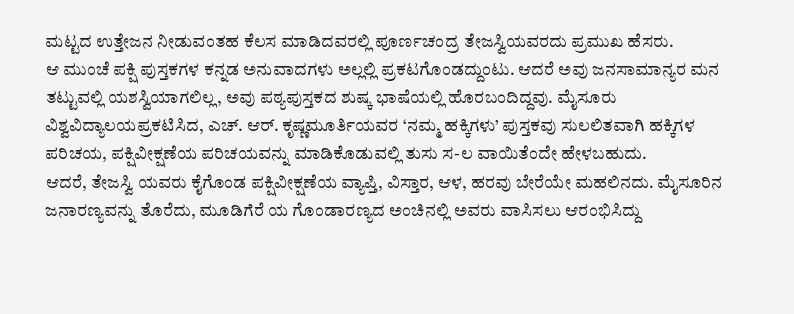ಮಟ್ಟದ ಉತ್ತೇಜನ ನೀಡುವಂತಹ ಕೆಲಸ ಮಾಡಿದವರಲ್ಲಿ ಪೂರ್ಣಚಂದ್ರ ತೇಜಸ್ವಿಯವರದು ಪ್ರಮುಖ ಹೆಸರು.
ಆ ಮುಂಚೆ ಪಕ್ಷಿ ಪುಸ್ತಕಗಳ ಕನ್ನಡ ಅನುವಾದಗಳು ಅಲ್ಲಲ್ಲಿ ಪ್ರಕಟಗೊಂಡದ್ದುಂಟು. ಆದರೆ ಅವು ಜನಸಾಮಾನ್ಯರ ಮನ ತಟ್ಟುವಲ್ಲಿ ಯಶಸ್ವಿಯಾಗಲಿಲ್ಲ, ಅವು ಪಠ್ಯಪುಸ್ತಕದ ಶುಷ್ಕ ಭಾಷೆಯಲ್ಲಿ ಹೊರಬಂದಿದ್ದವು. ಮೈಸೂರು ವಿಶ್ವವಿದ್ಯಾಲಯಪ್ರಕಟಿಸಿದ, ಎಚ್. ಆರ್. ಕೃಷ್ಣಮೂರ್ತಿಯವರ ‘ನಮ್ಮ ಹಕ್ಕಿಗಳು’ ಪುಸ್ತಕವು ಸುಲಲಿತವಾಗಿ ಹಕ್ಕಿಗಳ ಪರಿಚಯ, ಪಕ್ಷಿವೀಕ್ಷಣೆಯ ಪರಿಚಯವನ್ನು ಮಾಡಿಕೊಡುವಲ್ಲಿ ತುಸು ಸ-ಲ ವಾಯಿತೆಂದೇ ಹೇಳಬಹುದು.
ಆದರೆ, ತೇಜಸ್ವಿ ಯವರು ಕೈಗೊಂಡ ಪಕ್ಷಿವೀಕ್ಷಣೆಯ ವ್ಯಾಪ್ತಿ, ವಿಸ್ತಾರ, ಆಳ, ಹರವು ಬೇರೆಯೇ ಮಹಲಿನದು. ಮೈಸೂರಿನ ಜನಾರಣ್ಯವನ್ನು ತೊರೆದು, ಮೂಡಿಗೆರೆ ಯ ಗೊಂಡಾರಣ್ಯದ ಅಂಚಿನಲ್ಲಿ ಅವರು ವಾಸಿಸಲು ಆರಂಭಿಸಿದ್ದು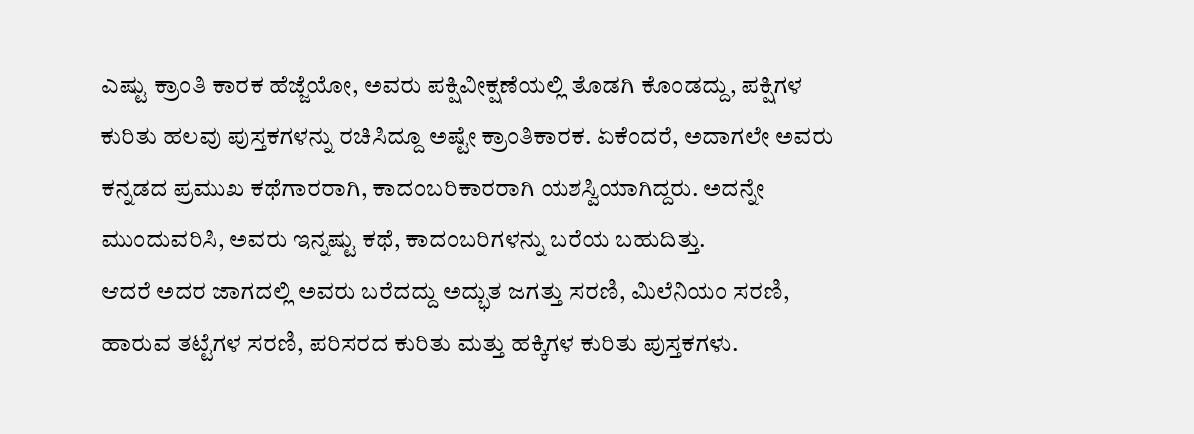ಎಷ್ಟು ಕ್ರಾಂತಿ ಕಾರಕ ಹೆಜ್ಜೆಯೋ, ಅವರು ಪಕ್ಷಿವೀಕ್ಷಣೆಯಲ್ಲಿ ತೊಡಗಿ ಕೊಂಡದ್ದು, ಪಕ್ಷಿಗಳ ಕುರಿತು ಹಲವು ಪುಸ್ತಕಗಳನ್ನು ರಚಿಸಿದ್ದೂ ಅಷ್ಟೇ ಕ್ರಾಂತಿಕಾರಕ. ಏಕೆಂದರೆ, ಅದಾಗಲೇ ಅವರು ಕನ್ನಡದ ಪ್ರಮುಖ ಕಥೆಗಾರರಾಗಿ, ಕಾದಂಬರಿಕಾರರಾಗಿ ಯಶಸ್ವಿಯಾಗಿದ್ದರು. ಅದನ್ನೇ ಮುಂದುವರಿಸಿ, ಅವರು ಇನ್ನಷ್ಟು ಕಥೆ, ಕಾದಂಬರಿಗಳನ್ನು ಬರೆಯ ಬಹುದಿತ್ತು.
ಆದರೆ ಅದರ ಜಾಗದಲ್ಲಿ ಅವರು ಬರೆದದ್ದು ಅದ್ಭುತ ಜಗತ್ತು ಸರಣಿ, ಮಿಲೆನಿಯಂ ಸರಣಿ, ಹಾರುವ ತಟ್ಟೆಗಳ ಸರಣಿ, ಪರಿಸರದ ಕುರಿತು ಮತ್ತು ಹಕ್ಕಿಗಳ ಕುರಿತು ಪುಸ್ತಕಗಳು.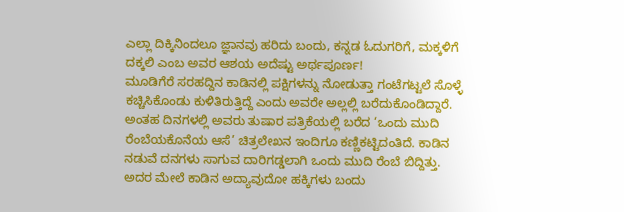ಎಲ್ಲಾ ದಿಕ್ಕಿನಿಂದಲೂ ಜ್ಞಾನವು ಹರಿದು ಬಂದು, ಕನ್ನಡ ಓದುಗರಿಗೆ, ಮಕ್ಕಳಿಗೆ ದಕ್ಕಲಿ ಎಂಬ ಅವರ ಆಶಯ ಅದೆಷ್ಟು ಅರ್ಥಪೂರ್ಣ!
ಮೂಡಿಗೆರೆ ಸರಹದ್ದಿನ ಕಾಡಿನಲ್ಲಿ ಪಕ್ಷಿಗಳನ್ನು ನೋಡುತ್ತಾ ಗಂಟೆಗಟ್ಟಲೆ ಸೊಳ್ಳೆ ಕಚ್ಚಿಸಿಕೊಂಡು ಕುಳಿತಿರುತ್ತಿದ್ದೆ ಎಂದು ಅವರೇ ಅಲ್ಲಲ್ಲಿ ಬರೆದುಕೊಂಡಿದ್ದಾರೆ. ಅಂತಹ ದಿನಗಳಲ್ಲಿ ಅವರು ತುಷಾರ ಪತ್ರಿಕೆಯಲ್ಲಿ ಬರೆದ ‘ಒಂದು ಮುದಿ ರೆಂಬೆಯಕೊನೆಯ ಆಸೆ’ ಚಿತ್ರಲೇಖನ ಇಂದಿಗೂ ಕಣ್ಣಿಕಟ್ಟಿದಂತಿದೆ. ಕಾಡಿನ ನಡುವೆ ದನಗಳು ಸಾಗುವ ದಾರಿಗಡ್ಡಲಾಗಿ ಒಂದು ಮುದಿ ರೆಂಬೆ ಬಿದ್ದಿತ್ತು. ಅದರ ಮೇಲೆ ಕಾಡಿನ ಅದ್ಯಾವುದೋ ಹಕ್ಕಿಗಳು ಬಂದು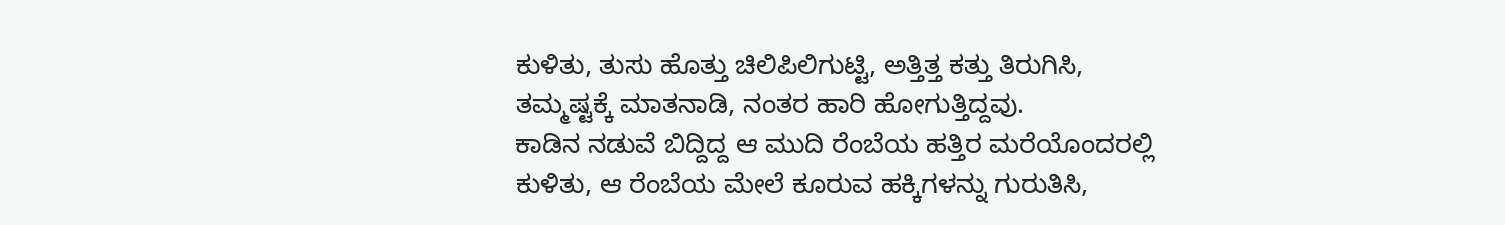ಕುಳಿತು, ತುಸು ಹೊತ್ತು ಚಿಲಿಪಿಲಿಗುಟ್ಟಿ, ಅತ್ತಿತ್ತ ಕತ್ತು ತಿರುಗಿಸಿ, ತಮ್ಮಷ್ಟಕ್ಕೆ ಮಾತನಾಡಿ, ನಂತರ ಹಾರಿ ಹೋಗುತ್ತಿದ್ದವು.
ಕಾಡಿನ ನಡುವೆ ಬಿದ್ದಿದ್ದ ಆ ಮುದಿ ರೆಂಬೆಯ ಹತ್ತಿರ ಮರೆಯೊಂದರಲ್ಲಿ ಕುಳಿತು, ಆ ರೆಂಬೆಯ ಮೇಲೆ ಕೂರುವ ಹಕ್ಕಿಗಳನ್ನು ಗುರುತಿಸಿ,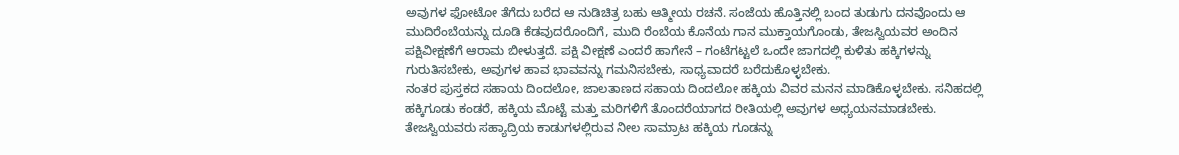ಅವುಗಳ ಫೋಟೋ ತೆಗೆದು ಬರೆದ ಆ ನುಡಿಚಿತ್ರ ಬಹು ಆತ್ಮೀಯ ರಚನೆ. ಸಂಜೆಯ ಹೊತ್ತಿನಲ್ಲಿ ಬಂದ ತುಡುಗು ದನವೊಂದು ಆ ಮುದಿರೆಂಬೆಯನ್ನು ದೂಡಿ ಕೆಡವುದರೊಂದಿಗೆ, ಮುದಿ ರೆಂಬೆಯ ಕೊನೆಯ ಗಾನ ಮುಕ್ತಾಯಗೊಂಡು, ತೇಜಸ್ವಿಯವರ ಅಂದಿನ ಪಕ್ಷಿವೀಕ್ಷಣೆಗೆ ಆರಾಮ ಬೀಳುತ್ತದೆ. ಪಕ್ಷಿ ವೀಕ್ಷಣೆ ಎಂದರೆ ಹಾಗೇನೆ – ಗಂಟೆಗಟ್ಟಲೆ ಒಂದೇ ಜಾಗದಲ್ಲಿ ಕುಳಿತು ಹಕ್ಕಿಗಳನ್ನು ಗುರುತಿಸಬೇಕು, ಅವುಗಳ ಹಾವ ಭಾವವನ್ನು ಗಮನಿಸಬೇಕು, ಸಾಧ್ಯವಾದರೆ ಬರೆದುಕೊಳ್ಳಬೇಕು.
ನಂತರ ಪುಸ್ತಕದ ಸಹಾಯ ದಿಂದಲೋ, ಜಾಲತಾಣದ ಸಹಾಯ ದಿಂದಲೋ ಹಕ್ಕಿಯ ವಿವರ ಮನನ ಮಾಡಿಕೊಳ್ಳಬೇಕು. ಸನಿಹದಲ್ಲಿ ಹಕ್ಕಿಗೂಡು ಕಂಡರೆ, ಹಕ್ಕಿಯ ಮೊಟ್ಟೆ ಮತ್ತು ಮರಿಗಳಿಗೆ ತೊಂದರೆಯಾಗದ ರೀತಿಯಲ್ಲಿ ಅವುಗಳ ಅಧ್ಯಯನಮಾಡಬೇಕು. ತೇಜಸ್ವಿಯವರು ಸಹ್ಯಾದ್ರಿಯ ಕಾಡುಗಳಲ್ಲಿರುವ ನೀಲ ಸಾಮ್ರಾಟ ಹಕ್ಕಿಯ ಗೂಡನ್ನು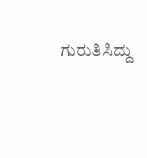ಗುರುತಿಸಿದ್ದು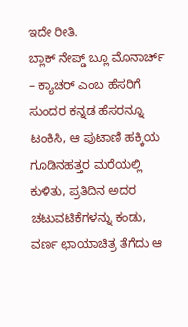ಇದೇ ರೀತಿ.
ಬ್ಲಾಕ್ ನೇಪ್ಡ್ ಬ್ಲೂ ಮೊನಾರ್ಚ್ – ಕ್ಯಾಚರ್ ಎಂಬ ಹೆಸರಿಗೆ ಸುಂದರ ಕನ್ನಡ ಹೆಸರನ್ನೂ ಟಂಕಿಸಿ, ಆ ಪುಟಾಣಿ ಹಕ್ಕಿಯ ಗೂಡಿನಹತ್ತರ ಮರೆಯಲ್ಲಿ ಕುಳಿತು, ಪ್ರತಿದಿನ ಅದರ ಚಟುವಟಿಕೆಗಳನ್ನು ಕಂಡು, ವರ್ಣ ಛಾಯಾಚಿತ್ರ ತೆಗೆದು ಆ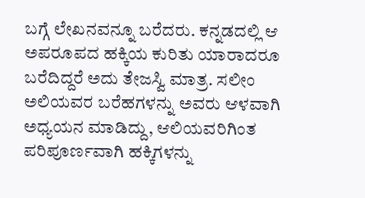ಬಗ್ಗೆ ಲೇಖನವನ್ನೂ ಬರೆದರು. ಕನ್ನಡದಲ್ಲಿ ಆ ಅಪರೂಪದ ಹಕ್ಕಿಯ ಕುರಿತು ಯಾರಾದರೂ ಬರೆದಿದ್ದರೆ ಅದು ತೇಜಸ್ವಿ ಮಾತ್ರ. ಸಲೀಂ ಅಲಿಯವರ ಬರೆಹಗಳನ್ನು ಅವರು ಆಳವಾಗಿ ಅಧ್ಯಯನ ಮಾಡಿದ್ದು, ಆಲಿಯವರಿಗಿಂತ ಪರಿಪೂರ್ಣವಾಗಿ ಹಕ್ಕಿಗಳನ್ನು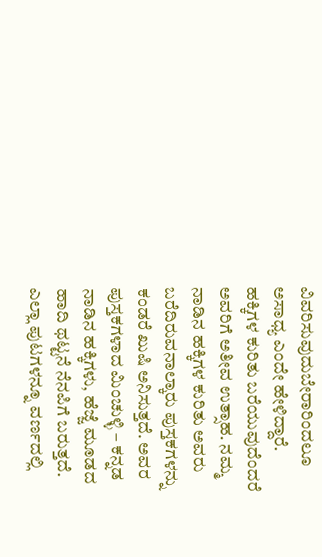ವಿವರಿಸುವುದುಬೇರಾರಿಂದಲೂ ಅಸಾಧ್ಯ ಎಂದೇ ಹೇಳಿದ್ದಾರೆ.
ಹಕ್ಕಿಗಳ ಕುರಿತು ಬರೆಯುವುದೆಂದರೆ ಅವರಿಗೆ ಅತೀವ ಉತ್ಸಾಹ. ನಮ್ಮ ನಾಡಿನ ಹಕ್ಕಿಗಳ ಕುರಿತು ಅವರು ಬರೆದಿರುವನಾಲ್ಕಾರು ಪುಸ್ತಕಗಳನ್ನು ಕಂಡರೆ ಖುಷಿ ಅನಿಸುತ್ತದೆ. ಅವರ ಪುಸ್ತಕಗಳಾದ ಮಿಂಚುಳ್ಳಿ – ಕನ್ನಡ ನಾಡಿನ ಹಕ್ಕಿಗಳು, ಹೆಜ್ಜೆ ಮೂಡದ ಹಾದಿ ಥಟ್ಟನೆ ನೆನಪಿಗೆ ಬರುತ್ತದೆ. ಎಲ್ಲಾ ಪುಟಗಳನ್ನೂ ವರ್ಣದಲ್ಲಿ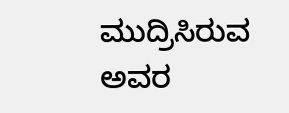ಮುದ್ರಿಸಿರುವ ಅವರ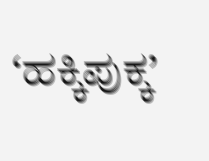‘ಹಕ್ಕಿಪುಕ್ಕ’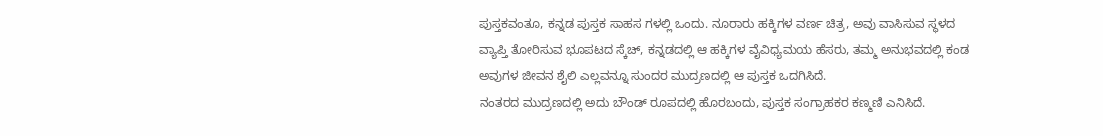ಪುಸ್ತಕವಂತೂ, ಕನ್ನಡ ಪುಸ್ತಕ ಸಾಹಸ ಗಳಲ್ಲಿ ಒಂದು. ನೂರಾರು ಹಕ್ಕಿಗಳ ವರ್ಣ ಚಿತ್ರ, ಅವು ವಾಸಿಸುವ ಸ್ಥಳದ ವ್ಯಾಪ್ತಿ ತೋರಿಸುವ ಭೂಪಟದ ಸ್ಕೆಚ್, ಕನ್ನಡದಲ್ಲಿ ಆ ಹಕ್ಕಿಗಳ ವೈವಿಧ್ಯಮಯ ಹೆಸರು, ತಮ್ಮ ಅನುಭವದಲ್ಲಿ ಕಂಡ ಅವುಗಳ ಜೀವನ ಶೈಲಿ ಎಲ್ಲವನ್ನೂ ಸುಂದರ ಮುದ್ರಣದಲ್ಲಿ ಆ ಪುಸ್ತಕ ಒದಗಿಸಿದೆ.
ನಂತರದ ಮುದ್ರಣದಲ್ಲಿ ಅದು ಬೌಂಡ್ ರೂಪದಲ್ಲಿ ಹೊರಬಂದು, ಪುಸ್ತಕ ಸಂಗ್ರಾಹಕರ ಕಣ್ಮಣಿ ಎನಿಸಿದೆ.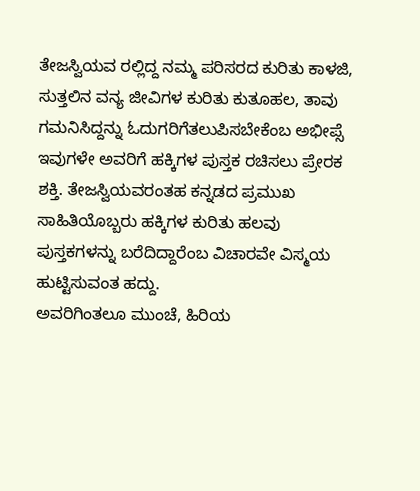ತೇಜಸ್ವಿಯವ ರಲ್ಲಿದ್ದ ನಮ್ಮ ಪರಿಸರದ ಕುರಿತು ಕಾಳಜಿ, ಸುತ್ತಲಿನ ವನ್ಯ ಜೀವಿಗಳ ಕುರಿತು ಕುತೂಹಲ, ತಾವು ಗಮನಿಸಿದ್ದನ್ನು ಓದುಗರಿಗೆತಲುಪಿಸಬೇಕೆಂಬ ಅಭೀಪ್ಸೆ ಇವುಗಳೇ ಅವರಿಗೆ ಹಕ್ಕಿಗಳ ಪುಸ್ತಕ ರಚಿಸಲು ಪ್ರೇರಕ ಶಕ್ತಿ. ತೇಜಸ್ವಿಯವರಂತಹ ಕನ್ನಡದ ಪ್ರಮುಖ ಸಾಹಿತಿಯೊಬ್ಬರು ಹಕ್ಕಿಗಳ ಕುರಿತು ಹಲವು ಪುಸ್ತಕಗಳನ್ನು ಬರೆದಿದ್ದಾರೆಂಬ ವಿಚಾರವೇ ವಿಸ್ಮಯ ಹುಟ್ಟಿಸುವಂತ ಹದ್ದು.
ಅವರಿಗಿಂತಲೂ ಮುಂಚೆ, ಹಿರಿಯ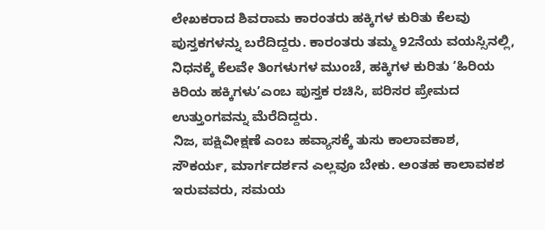ಲೇಖಕರಾದ ಶಿವರಾಮ ಕಾರಂತರು ಹಕ್ಕಿಗಳ ಕುರಿತು ಕೆಲವು ಪುಸ್ತಕಗಳನ್ನು ಬರೆದಿದ್ದರು. ಕಾರಂತರು ತಮ್ಮ 92ನೆಯ ವಯಸ್ಸಿನಲ್ಲಿ, ನಿಧನಕ್ಕೆ ಕೆಲವೇ ತಿಂಗಳುಗಳ ಮುಂಚೆ, ಹಕ್ಕಿಗಳ ಕುರಿತು ‘ಹಿರಿಯ ಕಿರಿಯ ಹಕ್ಕಿಗಳು’ಎಂಬ ಪುಸ್ತಕ ರಚಿಸಿ, ಪರಿಸರ ಪ್ರೇಮದ ಉತ್ತುಂಗವನ್ನು ಮೆರೆದಿದ್ದರು.
ನಿಜ, ಪಕ್ಷಿವೀಕ್ಷಣೆ ಎಂಬ ಹವ್ಯಾಸಕ್ಕೆ ತುಸು ಕಾಲಾವಕಾಶ, ಸೌಕರ್ಯ, ಮಾರ್ಗದರ್ಶನ ಎಲ್ಲವೂ ಬೇಕು. ಅಂತಹ ಕಾಲಾವಕಶ ಇರುವವರು, ಸಮಯ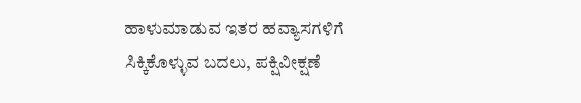ಹಾಳುಮಾಡುವ ಇತರ ಹವ್ಯಾಸಗಳಿಗೆ ಸಿಕ್ಕಿಕೊಳ್ಳುವ ಬದಲು, ಪಕ್ಷಿವೀಕ್ಷಣೆ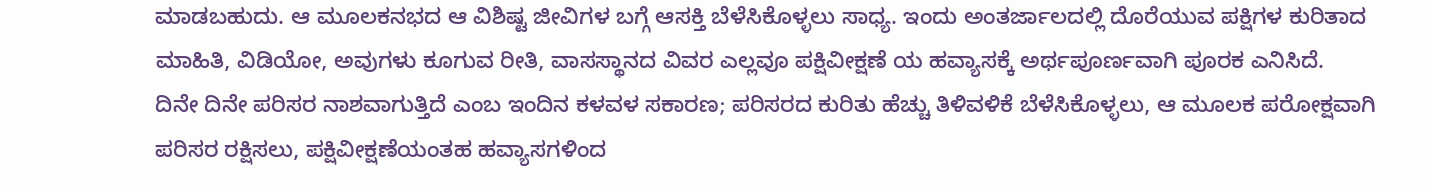ಮಾಡಬಹುದು. ಆ ಮೂಲಕನಭದ ಆ ವಿಶಿಷ್ಟ ಜೀವಿಗಳ ಬಗ್ಗೆ ಆಸಕ್ತಿ ಬೆಳೆಸಿಕೊಳ್ಳಲು ಸಾಧ್ಯ. ಇಂದು ಅಂತರ್ಜಾಲದಲ್ಲಿ ದೊರೆಯುವ ಪಕ್ಷಿಗಳ ಕುರಿತಾದ ಮಾಹಿತಿ, ವಿಡಿಯೋ, ಅವುಗಳು ಕೂಗುವ ರೀತಿ, ವಾಸಸ್ಥಾನದ ವಿವರ ಎಲ್ಲವೂ ಪಕ್ಷಿವೀಕ್ಷಣೆ ಯ ಹವ್ಯಾಸಕ್ಕೆ ಅರ್ಥಪೂರ್ಣವಾಗಿ ಪೂರಕ ಎನಿಸಿದೆ.
ದಿನೇ ದಿನೇ ಪರಿಸರ ನಾಶವಾಗುತ್ತಿದೆ ಎಂಬ ಇಂದಿನ ಕಳವಳ ಸಕಾರಣ; ಪರಿಸರದ ಕುರಿತು ಹೆಚ್ಚು ತಿಳಿವಳಿಕೆ ಬೆಳೆಸಿಕೊಳ್ಳಲು, ಆ ಮೂಲಕ ಪರೋಕ್ಷವಾಗಿ ಪರಿಸರ ರಕ್ಷಿಸಲು, ಪಕ್ಷಿವೀಕ್ಷಣೆಯಂತಹ ಹವ್ಯಾಸಗಳಿಂದ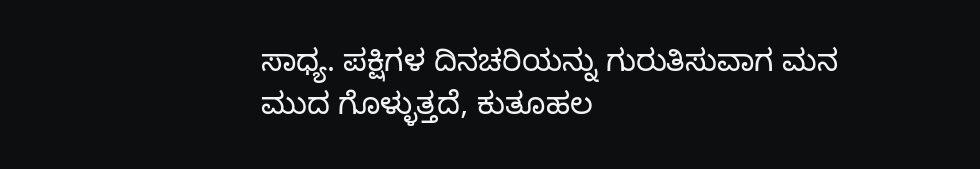ಸಾಧ್ಯ. ಪಕ್ಷಿಗಳ ದಿನಚರಿಯನ್ನು ಗುರುತಿಸುವಾಗ ಮನ ಮುದ ಗೊಳ್ಳುತ್ತದೆ, ಕುತೂಹಲ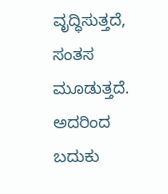ವೃದ್ಧಿಸುತ್ತದೆ, ಸಂತಸ ಮೂಡುತ್ತದೆ. ಅದರಿಂದ ಬದುಕು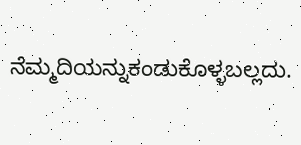ನೆಮ್ಮದಿಯನ್ನುಕಂಡುಕೊಳ್ಳಬಲ್ಲದು.